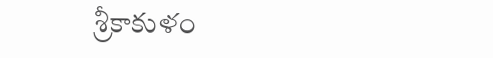శ్రీకాకుళం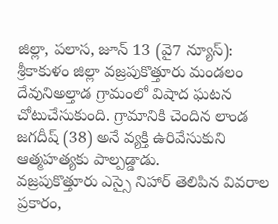జిల్లా, పలాస, జూన్ 13 (వై7 న్యూస్):
శ్రీకాకుళం జిల్లా వజ్రపుకొత్తూరు మండలం దేవునిఅల్తాడ గ్రామంలో విషాద ఘటన చోటుచేసుకుంది. గ్రామానికి చెందిన లాండ జగదీష్ (38) అనే వ్యక్తి ఉరివేసుకుని ఆత్మహత్యకు పాల్పడ్డాడు.
వజ్రపుకొత్తూరు ఎస్సై నిహార్ తెలిపిన వివరాల ప్రకారం,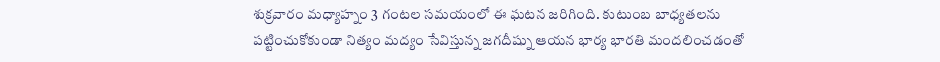శుక్రవారం మధ్యాహ్నం 3 గంటల సమయంలో ఈ ఘటన జరిగింది. కుటుంబ బాధ్యతలను పట్టించుకోకుండా నిత్యం మద్యం సేవిస్తున్న జగదీష్ను ఆయన భార్య భారతి మందలించడంతో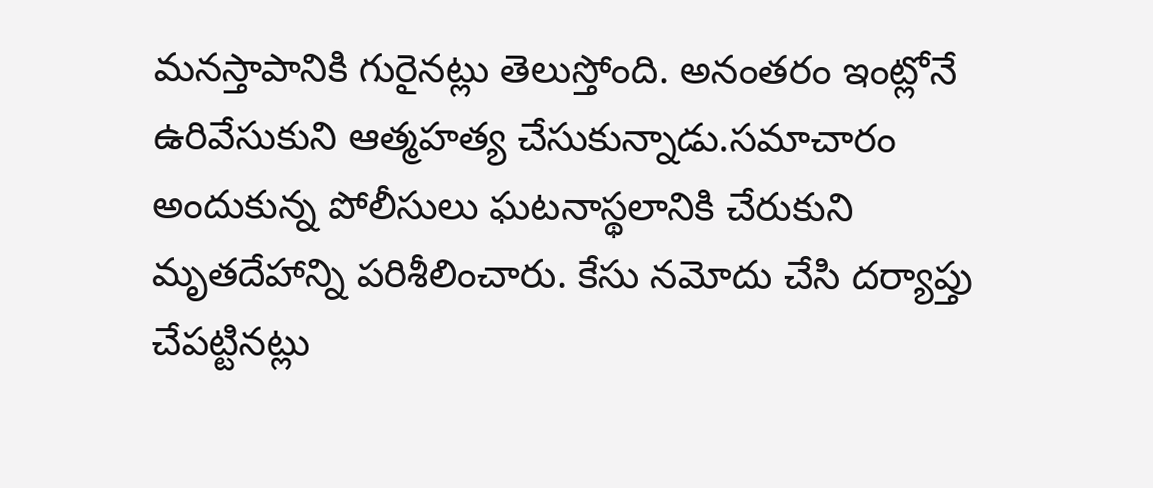మనస్తాపానికి గురైనట్లు తెలుస్తోంది. అనంతరం ఇంట్లోనే ఉరివేసుకుని ఆత్మహత్య చేసుకున్నాడు.సమాచారం అందుకున్న పోలీసులు ఘటనాస్థలానికి చేరుకుని మృతదేహాన్ని పరిశీలించారు. కేసు నమోదు చేసి దర్యాప్తు చేపట్టినట్లు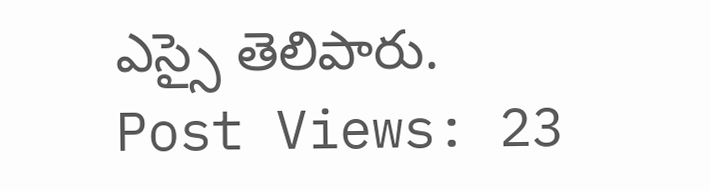ఎస్సై తెలిపారు.
Post Views: 23